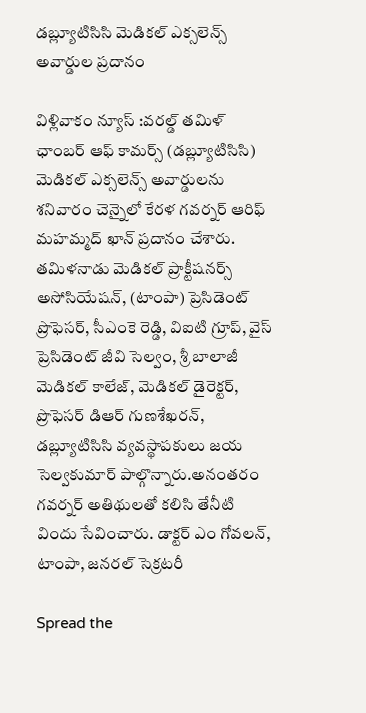డబ్ల్యూటిసిసి మెడికల్ ఎక్సలెన్స్ అవార్డుల ప్రదానం

విళ్లివాకం న్యూస్ :వరల్డ్ తమిళ్ ఛాంబర్ ఆఫ్ కామర్స్ (డబ్ల్యూటిసిసి) మెడికల్ ఎక్సలెన్స్ అవార్డులను శనివారం చెన్నైలో కేరళ గవర్నర్ ఆరిఫ్ మహమ్మద్ ఖాన్ ప్రదానం చేశారు. తమిళనాడు మెడికల్ ప్రాక్టీషనర్స్ అసోసియేషన్, (టాంపా) ప్రెసిడెంట్ ప్రొఫెసర్, సీఎంకె రెడ్డి, విఐటి గ్రూప్, వైస్ ప్రెసిడెంట్ జీవి సెల్వం, శ్రీ బాలాజీ మెడికల్ కాలేజ్, మెడికల్ డైరెక్టర్, ప్రొఫెసర్ డిఆర్ గుణశేఖరన్, డబ్ల్యూటిసిసి వ్యవస్థాపకులు జయ సెల్వకుమార్ పాల్గొన్నారు.అనంతరం గవర్నర్‌ అతిథులతో కలిసి తేనీటి విందు సేవించారు. డాక్టర్ ఎం గోవలన్, టాంపా, జనరల్ సెక్రటరీ

Spread the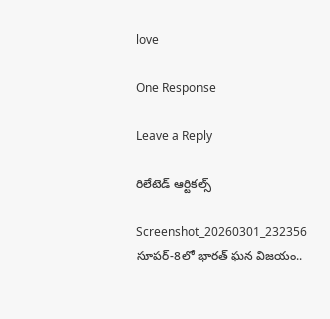love

One Response

Leave a Reply

రిలేటెడ్ ఆర్టికల్స్

Screenshot_20260301_232356
సూపర్-8లో భారత్ ఘన విజయం..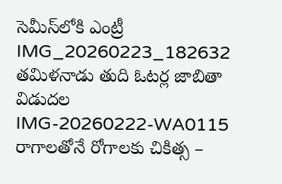సెమీస్‌లోకి ఎంట్రీ
IMG_20260223_182632
తమిళనాడు తుది ఓటర్ల జాబితా విడుదల
IMG-20260222-WA0115
రాగాలతోనే రోగాలకు చికిత్స –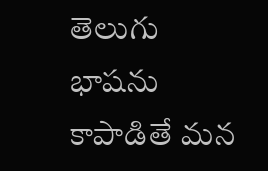తెలుగు భాషను కాపాడితే మన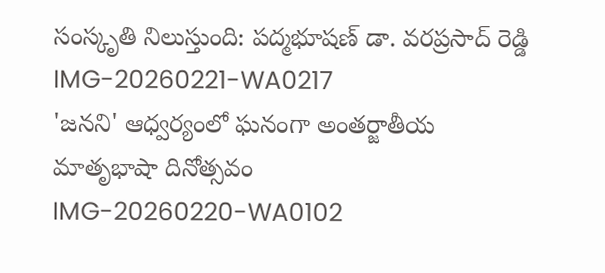సంస్కృతి నిలుస్తుంది: పద్మభూషణ్ డా. వరప్రసాద్ రెడ్డి
IMG-20260221-WA0217
'జనని' ఆధ్వర్యంలో ఘనంగా అంతర్జాతీయ మాతృభాషా దినోత్సవం
IMG-20260220-WA0102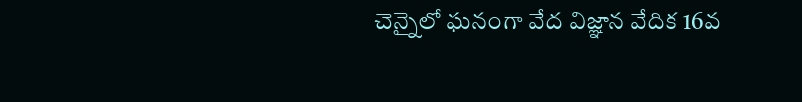చెన్నైలో ఘనంగా వేద విజ్ఞాన వేదిక 16వ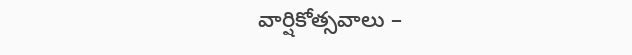వార్షికోత్సవాలు –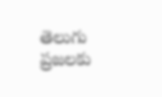తెలుగు ప్రజలకు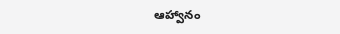ఆహ్వానం